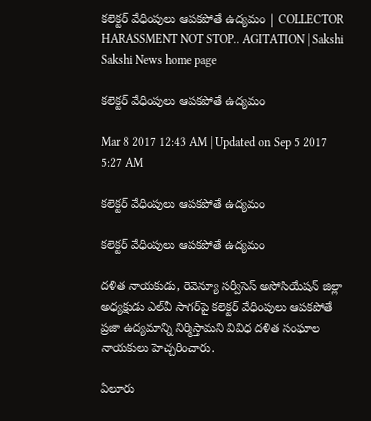కలెక్టర్‌ వేధింపులు ఆపకపోతే ఉద్యమం | COLLECTOR HARASSMENT NOT STOP.. AGITATION | Sakshi
Sakshi News home page

కలెక్టర్‌ వేధింపులు ఆపకపోతే ఉద్యమం

Mar 8 2017 12:43 AM | Updated on Sep 5 2017 5:27 AM

కలెక్టర్‌ వేధింపులు ఆపకపోతే ఉద్యమం

కలెక్టర్‌ వేధింపులు ఆపకపోతే ఉద్యమం

దళిత నాయకుడు, రెవెన్యూ సర్వీసెస్‌ అసోసియేషన్‌ జిల్లా అధ్యక్షుడు ఎల్‌వీ సాగర్‌పై కలెక్టర్‌ వేధింపులు ఆపకపోతే ప్రజా ఉద్యమాన్ని నిర్మిస్తామని వివిధ దళిత సంఘాల నాయకులు హెచ్చరించారు.

ఏలూరు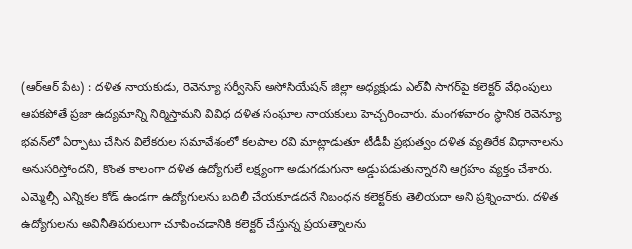(ఆర్‌ఆర్‌ పేట) : దళిత నాయకుడు, రెవెన్యూ సర్వీసెస్‌ అసోసియేషన్‌ జిల్లా అధ్యక్షుడు ఎల్‌వీ సాగర్‌పై కలెక్టర్‌ వేధింపులు ఆపకపోతే ప్రజా ఉద్యమాన్ని నిర్మిస్తామని వివిధ దళిత సంఘాల నాయకులు హెచ్చరించారు. మంగళవారం స్థానిక రెవెన్యూ భవన్‌లో ఏర్పాటు చేసిన విలేకరుల సమావేశంలో కలపాల రవి మాట్లాడుతూ టీడీపీ ప్రభుత్వం దళిత వ్యతిరేక విధానాలను అనుసరిస్తోందని, కొంత కాలంగా దళిత ఉద్యోగులే లక్ష్యంగా అడుగడుగునా అడ్డుపడుతున్నారని ఆగ్రహం వ్యక్తం చేశారు. ఎమ్మెల్సీ ఎన్నికల కోడ్‌ ఉండగా ఉద్యోగులను బదిలీ చేయకూడదనే నిబంధన కలెక్టర్‌కు తెలియదా అని ప్రశ్నించారు. దళిత ఉద్యోగులను అవినీతిపరులుగా చూపించడానికి కలెక్టర్‌ చేస్తున్న ప్రయత్నాలను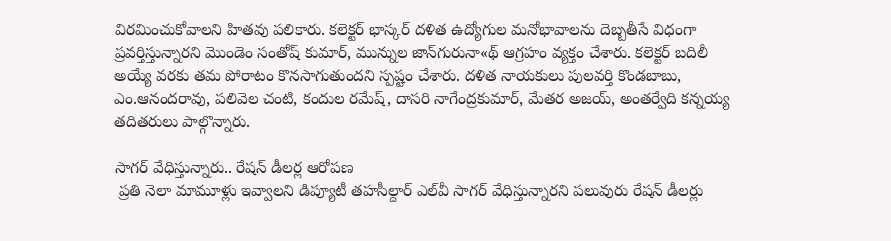విరమించుకోవాలని హితవు పలికారు. కలెక్టర్‌ భాస్కర్‌ దళిత ఉద్యోగుల మనోభావాలను దెబ్బతీసే విధంగా ప్రవర్తిస్తున్నారని మొండెం సంతోష్‌ కుమార్, మున్నుల జాన్‌గురునా«థ్‌ ఆగ్రహం వ్యక్తం చేశారు. కలెక్టర్‌ బదిలీ అయ్యే వరకు తమ పోరాటం కొనసాగుతుందని స్పష్టం చేశారు. దళిత నాయకులు పులవర్తి కొండబాబు, ఎం.ఆనందరావు, పలివెల చంటి, కందుల రమేష్, దాసరి నాగేంద్రకుమార్, మేతర అజయ్, అంతర్వేది కన్నయ్య తదితరులు పాల్గొన్నారు.

సాగర్‌ వేధిస్తున్నారు.. రేషన్‌ డీలర్ల ఆరోపణ
 ప్రతి నెలా మామూళ్లు ఇవ్వాలని డిప్యూటీ తహసీల్దార్‌ ఎల్‌వీ సాగర్‌ వేధిస్తున్నారని పలువురు రేషన్‌ డీలర్లు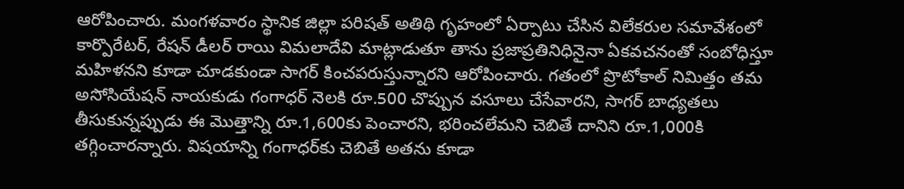ఆరోపించారు. మంగళవారం స్థానిక జిల్లా పరిషత్‌ అతిథి గృహంలో ఏర్పాటు చేసిన విలేకరుల సమావేశంలో కార్పొరేటర్, రేషన్‌ డీలర్‌ రాయి విమలాదేవి మాట్లాడుతూ తాను ప్రజాప్రతినిధినైనా ఏకవచనంతో సంబోధిస్తూ మహిళనని కూడా చూడకుండా సాగర్‌ కించపరుస్తున్నారని ఆరోపించారు. గతంలో ప్రొటోకాల్‌ నిమిత్తం తమ అసోసియేషన్‌ నాయకుడు గంగాధర్‌ నెలకి రూ.500 చొప్పున వసూలు చేసేవారని, సాగర్‌ బాధ్యతలు తీసుకున్నప్పుడు ఈ మొత్తాన్ని రూ.1,600కు పెంచారని, భరించలేమని చెబితే దానిని రూ.1,000కి తగ్గించారన్నారు. విషయాన్ని గంగాధర్‌కు చెబితే అతను కూడా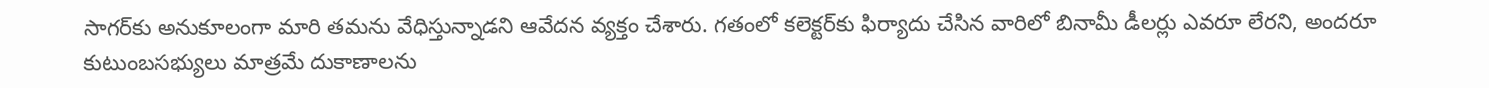సాగర్‌కు అనుకూలంగా మారి తమను వేధిస్తున్నాడని ఆవేదన వ్యక్తం చేశారు. గతంలో కలెక్టర్‌కు ఫిర్యాదు చేసిన వారిలో బినామీ డీలర్లు ఎవరూ లేరని, అందరూ కుటుంబసభ్యులు మాత్రమే దుకాణాలను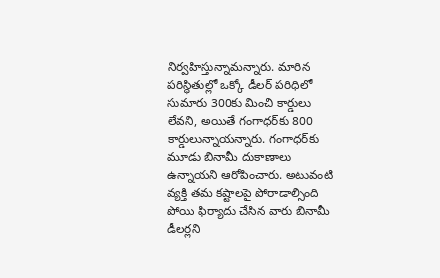నిర్వహిస్తున్నామన్నారు. మారిన పరిస్థితుల్లో ఒక్కో డీలర్‌ పరిధిలో సుమారు 300కు మించి కార్డులు లేవని, అయితే గంగాధర్‌కు 800 కార్డులున్నాయన్నారు. గంగాధర్‌కు మూడు బినామీ దుకాణాలు ఉన్నాయని ఆరోపించారు. అటువంటి వ్యక్తి తమ కష్టాలపై పోరాడాల్సింది పోయి ఫిర్యాదు చేసిన వారు బినామీ డీలర్లని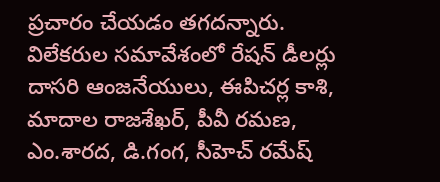ప్రచారం చేయడం తగదన్నారు. విలేకరుల సమావేశంలో రేషన్‌ డీలర్లు దాసరి ఆంజనేయులు, ఈపిచర్ల కాశి, మాదాల రాజశేఖర్, పీవీ రమణ, ఎం.శారద, డి.గంగ, సీహెచ్‌ రమేష్‌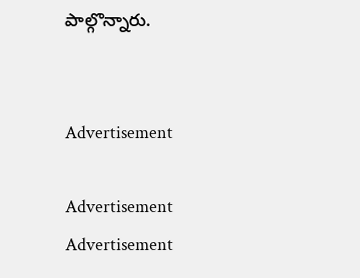పాల్గొన్నారు.


Advertisement

Advertisement
Advertisement